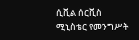ሲቪል ሰርቪስ ሚኒስቴር የመንግሥት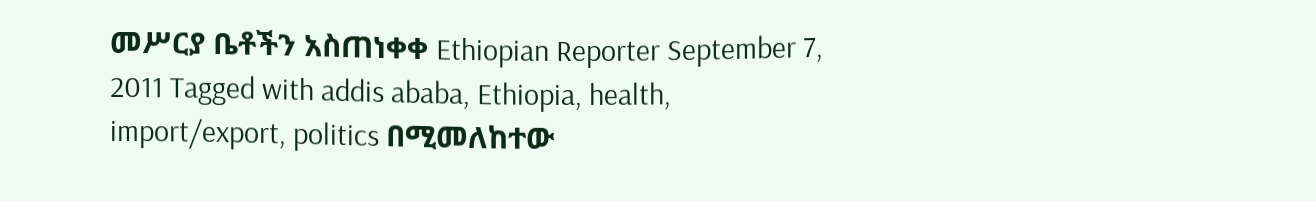መሥርያ ቤቶችን አስጠነቀቀ Ethiopian Reporter September 7, 2011 Tagged with addis ababa, Ethiopia, health, import/export, politics በሚመለከተው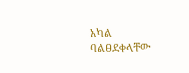አካል ባልፀደቀላቸው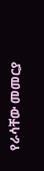የራሳቸው መመርያ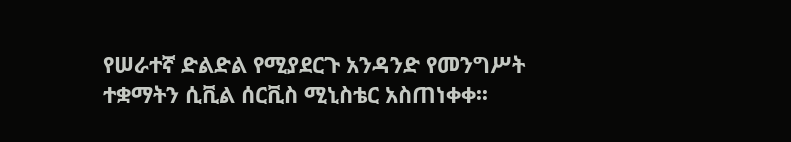የሠራተኛ ድልድል የሚያደርጉ አንዳንድ የመንግሥት ተቋማትን ሲቪል ሰርቪስ ሚኒስቴር አስጠነቀቀ፡፡